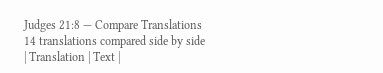Judges 21:8 — Compare Translations
14 translations compared side by side
| Translation | Text |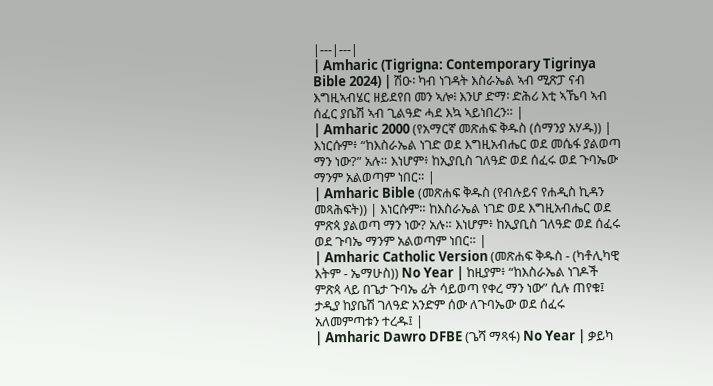|---|---|
| Amharic (Tigrigna: Contemporary Tigrinya Bible 2024) | ሽዑ፡ ካብ ነገዳት እስራኤል ኣብ ሚጽፓ ናብ እግዚኣብሄር ዘይደየበ መን ኣሎ፧ እንሆ ድማ፡ ድሕሪ እቲ ኣኼባ ኣብ ሰፈር ያቤሽ ኣብ ጊልዓድ ሓደ እኳ ኣይነበረን። |
| Amharic 2000 (የአማርኛ መጽሐፍ ቅዱስ (ሰማንያ አሃዱ)) | እነርሱም፥ “ከእስራኤል ነገድ ወደ እግዚአብሔር ወደ መሴፋ ያልወጣ ማን ነው?” አሉ። እነሆም፥ ከኢያቢስ ገለዓድ ወደ ሰፈሩ ወደ ጉባኤው ማንም አልወጣም ነበር። |
| Amharic Bible (መጽሐፍ ቅዱስ (የብሉይና የሐዲስ ኪዳን መጻሕፍት)) | እነርሱም። ከእስራኤል ነገድ ወደ እግዚአብሔር ወደ ምጽጳ ያልወጣ ማን ነው? አሉ። እነሆም፥ ከኢያቢስ ገለዓድ ወደ ሰፈሩ ወደ ጉባኤ ማንም አልወጣም ነበር። |
| Amharic Catholic Version (መጽሐፍ ቅዱስ - (ካቶሊካዊ እትም - ኤማሁስ)) No Year | ከዚያም፥ “ከእስራኤል ነገዶች ምጽጳ ላይ በጌታ ጉባኤ ፊት ሳይወጣ የቀረ ማን ነው” ሲሉ ጠየቁ፤ ታዲያ ከያቤሽ ገለዓድ አንድም ሰው ለጉባኤው ወደ ሰፈሩ አለመምጣቱን ተረዱ፤ |
| Amharic Dawro DFBE (ጌሻ ማጻፋ) No Year | ቃይካ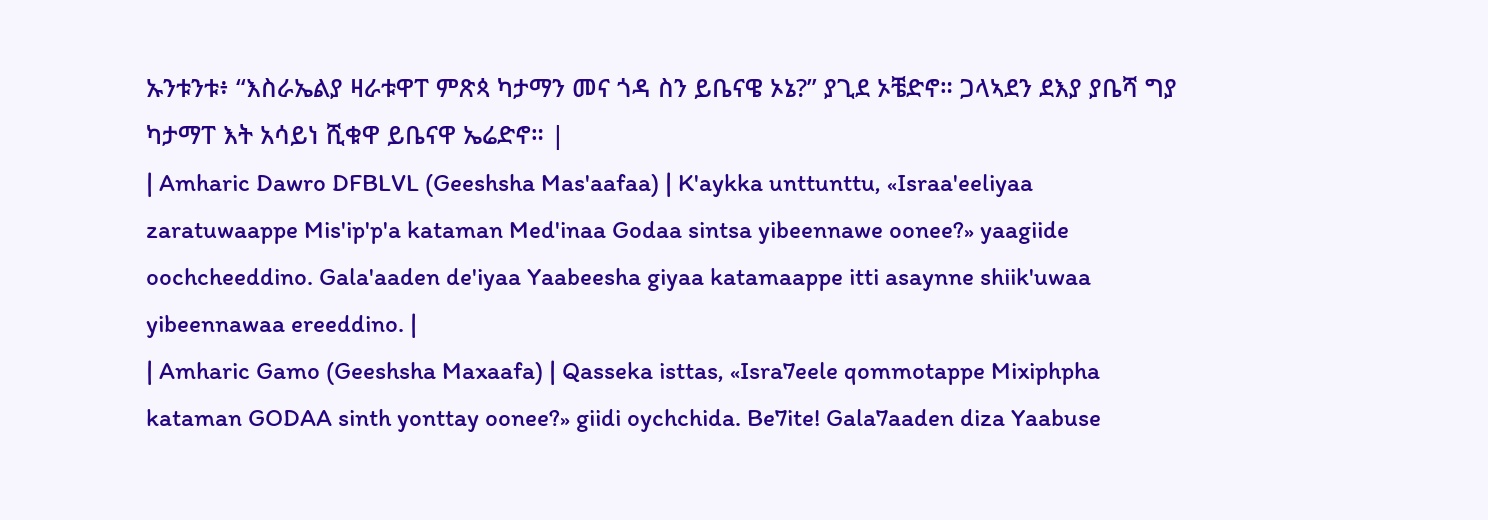ኡንቱንቱ፥ “እስራኤልያ ዛራቱዋፐ ምጽጳ ካታማን መና ጎዳ ስን ይቤናዌ ኦኔ?” ያጊደ ኦቼድኖ። ጋላኣደን ደእያ ያቤሻ ግያ ካታማፐ እት አሳይነ ሺቁዋ ይቤናዋ ኤሬድኖ። |
| Amharic Dawro DFBLVL (Geeshsha Mas'aafaa) | K'aykka unttunttu, «Israa'eeliyaa zaratuwaappe Mis'ip'p'a kataman Med'inaa Godaa sintsa yibeennawe oonee?» yaagiide oochcheeddino. Gala'aaden de'iyaa Yaabeesha giyaa katamaappe itti asaynne shiik'uwaa yibeennawaa ereeddino. |
| Amharic Gamo (Geeshsha Maxaafa) | Qasseka isttas, «Isra7eele qommotappe Mixiphpha kataman GODAA sinth yonttay oonee?» giidi oychchida. Be7ite! Gala7aaden diza Yaabuse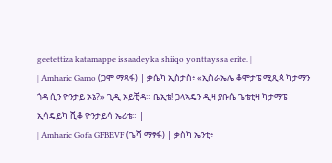geetettiza katamappe issaadeyka shiiqo yonttayssa erite. |
| Amharic Gamo (ጋሞ ማጻፋ) | ቃሴካ ኢስታስ፥ «ኢስራኤሌ ቆሞታፔ ሚጺጳ ካታማን ጎዳ ሲን ዮንታይ ኦኔ?» ጊዲ ኦይቺዳ። ቤኢቴ! ጋላኣዴን ዲዛ ያቡሴ ጌቴቲዛ ካታማፔ ኢሳዴይካ ሺቆ ዮንታይሳ ኤሪቴ። |
| Amharic Gofa GFBEVF (ጌሻ ማፃፋ) | ቃስካ ኤንቲ፥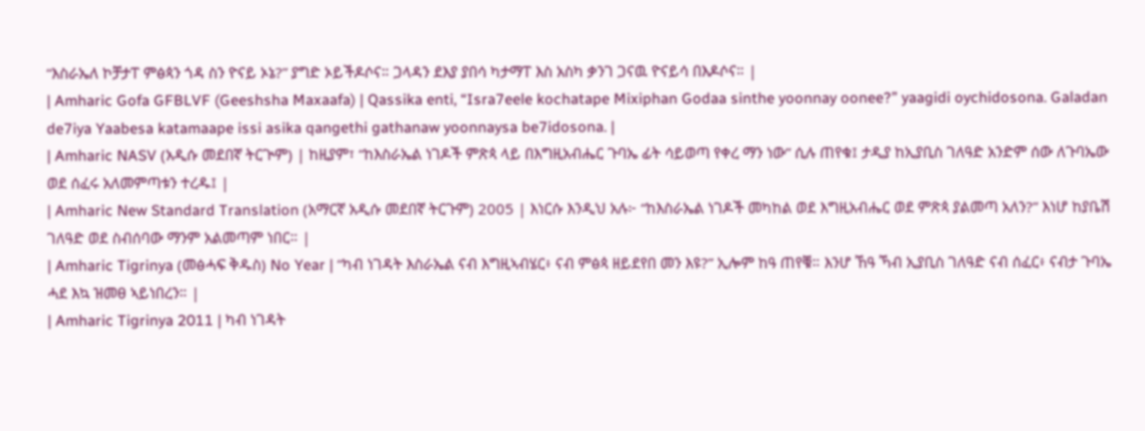“እስራኤለ ኮቻታፐ ምፅጳን ጎዳ ስን ዮናይ ኦኔ?” ያግድ ኦይችዶሶና። ጋላዳን ደእያ ያበሳ ካታማፐ እስ አስካ ቃንገ ጋናዉ ዮናይሳ በእዶሶና። |
| Amharic Gofa GFBLVF (Geeshsha Maxaafa) | Qassika enti, “Isra7eele kochatape Mixiphan Godaa sinthe yoonnay oonee?” yaagidi oychidosona. Galadan de7iya Yaabesa katamaape issi asika qangethi gathanaw yoonnaysa be7idosona. |
| Amharic NASV (አዲሱ መደበኛ ትርጒም) | ከዚያም፣ “ከእስራኤል ነገዶች ምጽጳ ላይ በእግዚአብሔር ጉባኤ ፊት ሳይወጣ የቀረ ማን ነው” ሲሉ ጠየቁ፤ ታዲያ ከኢያቢስ ገለዓድ አንድም ሰው ለጉባኤው ወደ ሰፈሩ አለመምጣቱን ተረዱ፤ |
| Amharic New Standard Translation (አማርኛ አዲሱ መደበኛ ትርጉም) 2005 | እነርሱ እንዲህ አሉ፦ “ከእስራኤል ነገዶች መካከል ወደ እግዚአብሔር ወደ ምጽጳ ያልመጣ አለን?” እነሆ ከያቤሽ ገለዓድ ወደ ስብሰባው ማንም አልመጣም ነበር። |
| Amharic Tigrinya (መፅሓፍ ቅዱስ) No Year | “ካብ ነገዳት እስራኤል ናብ እግዚኣብሄር፥ ናብ ምፅጳ ዘይደየበ መን እዩ?” ኢሎም ከዓ ጠየቑ። እንሆ ኸዓ ኻብ ኢያቢስ ገለዓድ ናብ ሰፈር፥ ናብታ ጉባኤ ሓደ እኳ ዝመፀ ኣይነበረን። |
| Amharic Tigrinya 2011 | ካብ ነገዳት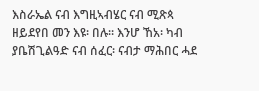እስራኤል ናብ እግዚኣብሄር ናብ ሚጽጳ ዘይደየበ መን እዩ፡ በሉ። እንሆ ኸአ፡ ካብ ያቤሽጊልዓድ ናብ ሰፈር፡ ናብታ ማሕበር ሓደ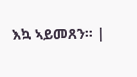እኳ ኣይመጸን። |